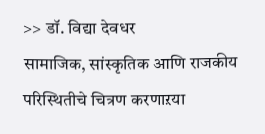>> डॉ. विद्या देवधर
सामाजिक, सांस्कृतिक आणि राजकीय परिस्थितीचे चित्रण करणाऱया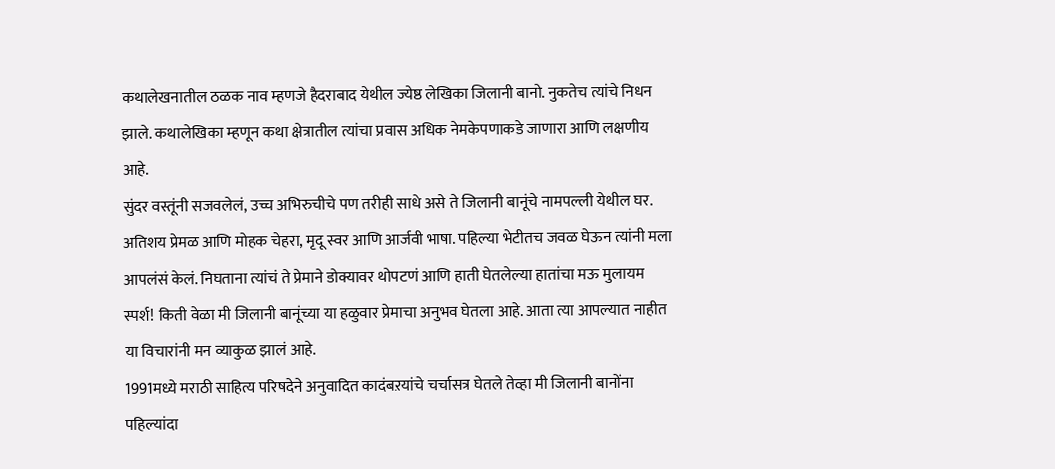कथालेखनातील ठळक नाव म्हणजे हैदराबाद येथील ज्येष्ठ लेखिका जिलानी बानो. नुकतेच त्यांचे निधन झाले. कथालेखिका म्हणून कथा क्षेत्रातील त्यांचा प्रवास अधिक नेमकेपणाकडे जाणारा आणि लक्षणीय आहे.
सुंदर वस्तूंनी सजवलेलं, उच्च अभिरुचीचे पण तरीही साधे असे ते जिलानी बानूंचे नामपल्ली येथील घर. अतिशय प्रेमळ आणि मोहक चेहरा, मृदू स्वर आणि आर्जवी भाषा. पहिल्या भेटीतच जवळ घेऊन त्यांनी मला आपलंसं केलं. निघताना त्यांचं ते प्रेमाने डोक्यावर थोपटणं आणि हाती घेतलेल्या हातांचा मऊ मुलायम स्पर्श! किती वेळा मी जिलानी बानूंच्या या हळुवार प्रेमाचा अनुभव घेतला आहे. आता त्या आपल्यात नाहीत या विचारांनी मन व्याकुळ झालं आहे.
1991मध्ये मराठी साहित्य परिषदेने अनुवादित कादंबऱयांचे चर्चासत्र घेतले तेव्हा मी जिलानी बानोंना पहिल्यांदा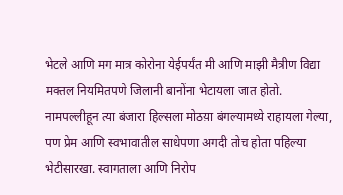भेटले आणि मग मात्र कोरोना येईपर्यंत मी आणि माझी मैत्रीण विद्या मक्तल नियमितपणे जिलानी बानोंना भेटायला जात होतो.
नामपल्लीहून त्या बंजारा हिल्सला मोठय़ा बंगल्यामध्ये राहायला गेल्या, पण प्रेम आणि स्वभावातील साधेपणा अगदी तोच होता पहिल्या भेटीसारखा. स्वागताला आणि निरोप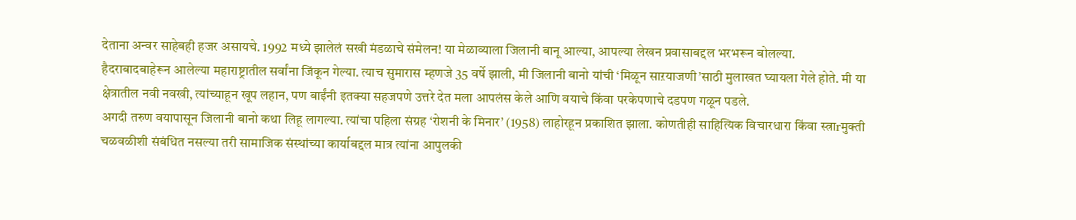देताना अन्वर साहेबही हजर असायचे. 1992 मध्ये झालेलं सखी मंडळाचे संमेलन! या मेळाव्याला जिलानी बानू आल्या, आपल्या लेखन प्रवासाबद्दल भरभरून बोलल्या.
हैदराबादबाहेरून आलेल्या महाराष्ट्रातील सर्वांना जिंकून गेल्या. त्याच सुमारास म्हणजे 35 वर्षे झाली, मी जिलानी बानो यांची ‘मिळून साऱयाजणी’साठी मुलाखत घ्यायला गेले होते. मी या क्षेत्रातील नवी नवखी, त्यांच्याहून खूप लहान, पण बाईंनी इतक्या सहजपणे उत्तरे देत मला आपलंस केले आणि वयाचे किंवा परकेपणाचे दडपण गळून पडले.
अगदी तरुण वयापासून जिलानी बानो कथा लिहू लागल्या. त्यांचा पहिला संग्रह ‘रोशनी के मिनार’ (1958) लाहोरहून प्रकाशित झाला. कोणतीही साहित्यिक विचारधारा किंवा स्त्राrमुक्ती चळवळीशी संबंधित नसल्या तरी सामाजिक संस्थांच्या कार्याबद्दल मात्र त्यांना आपुलकी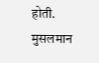होती. मुसलमान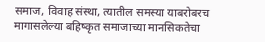समाज, विवाह संस्था, त्यातील समस्या याबरोबरच मागासलेल्या बहिष्कृत समाजाच्या मानसिकतेचा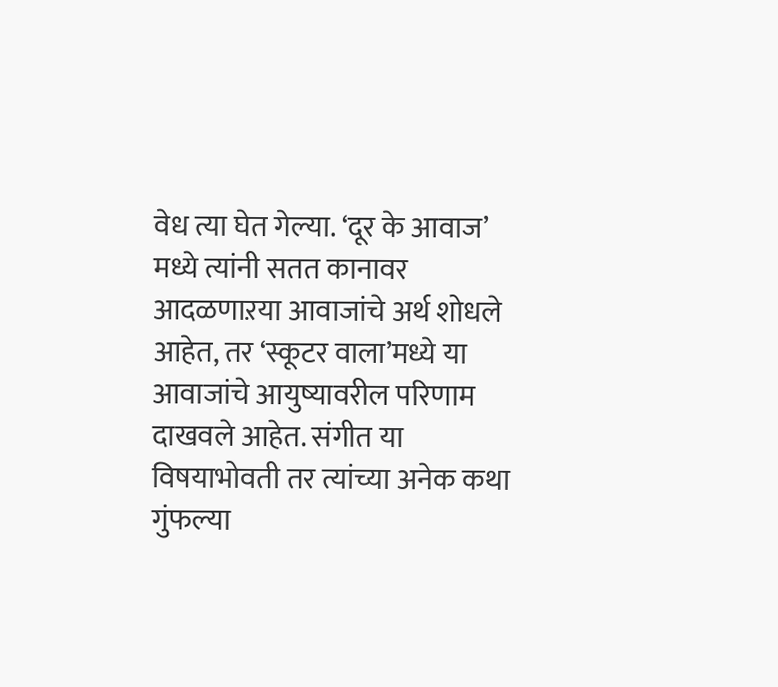वेध त्या घेत गेल्या. ‘दूर के आवाज’ मध्ये त्यांनी सतत कानावर आदळणाऱया आवाजांचे अर्थ शोधले आहेत, तर ‘स्कूटर वाला’मध्ये या आवाजांचे आयुष्यावरील परिणाम दाखवले आहेत. संगीत या विषयाभोवती तर त्यांच्या अनेक कथा गुंफल्या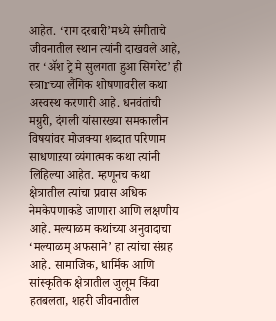आहेत. ‘राग दरबारी’मध्ये संगीताचे जीवनातील स्थान त्यांनी दाखवले आहे, तर ‘ॲश ट्रे मे सुलगता हुआ सिगरेट’ ही स्त्राrच्या लैंगिक शोषणावरील कथा अस्वस्थ करणारी आहे. धनवंतांची मग्रुरी, दंगली यांसारख्या समकालीन विषयांवर मोजक्या शब्दात परिणाम साधणाऱया व्यंगात्मक कथा त्यांनी लिहिल्या आहेत. म्हणूनच कथा क्षेत्रातील त्यांचा प्रवास अधिक नेमकेपणाकडे जाणारा आणि लक्षणीय आहे. मल्याळम कथांच्या अनुवादाचा ‘मल्याळम् अफसाने’ हा त्यांचा संग्रह आहे. सामाजिक, धार्मिक आणि सांस्कृतिक क्षेत्रातील जुलूम किंवा हतबलता, शहरी जीवनातील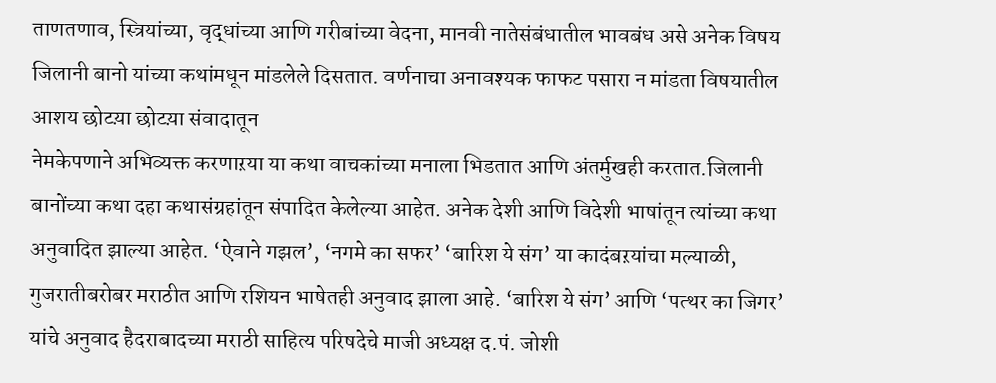ताणतणाव, स्त्रियांच्या, वृद्धांच्या आणि गरीबांच्या वेदना, मानवी नातेसंबंधातील भावबंध असे अनेक विषय जिलानी बानो यांच्या कथांमधून मांडलेले दिसतात. वर्णनाचा अनावश्यक फाफट पसारा न मांडता विषयातील आशय छोटय़ा छोटय़ा संवादातून
नेमकेपणाने अभिव्यक्त करणाऱया या कथा वाचकांच्या मनाला भिडतात आणि अंतर्मुखही करतात.जिलानी बानोंच्या कथा दहा कथासंग्रहांतून संपादित केलेल्या आहेत. अनेक देशी आणि विदेशी भाषांतून त्यांच्या कथा अनुवादित झाल्या आहेत. ‘ऐवाने गझल’, ‘नगमे का सफर’ ‘बारिश ये संग’ या कादंबऱयांचा मल्याळी, गुजरातीबरोबर मराठीत आणि रशियन भाषेतही अनुवाद झाला आहे. ‘बारिश ये संग’ आणि ‘पत्थर का जिगर’ यांचे अनुवाद हैदराबादच्या मराठी साहित्य परिषदेचे माजी अध्यक्ष द.पं. जोशी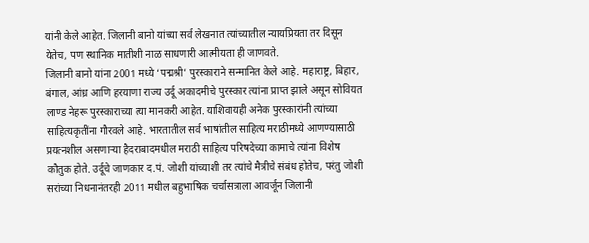यांनी केले आहेत. जिलानी बानो यांच्या सर्व लेखनात त्यांच्यातील न्यायप्रियता तर दिसून येतेच, पण स्थानिक मातीशी नाळ साधणारी आत्मीयता ही जाणवते.
जिलानी बानो यांना 2001 मध्ये ‘पद्मश्री’ पुरस्काराने सन्मानित केले आहे. महाराष्ट्र, बिहार, बंगाल, आंध्र आणि हरयाणा राज्य उर्दू अकादमीचे पुरस्कार त्यांना प्राप्त झाले असून सोवियत लाण्ड नेहरू पुरस्काराच्या त्या मानकरी आहेत. याशिवायही अनेक पुरस्कारांनी त्यांच्या साहित्यकृतींना गौरवले आहे. भारतातील सर्व भाषांतील साहित्य मराठीमध्ये आणण्यासाठी प्रयत्नशील असणाऱ्या हैदराबादमधील मराठी साहित्य परिषदेच्या कामाचे त्यांना विशेष कौतुक होते. उर्दूचे जाणकार द.पं. जोशी यांच्याशी तर त्यांचे मैत्रीचे संबंध होतेच, परंतु जोशी सरांच्या निधनानंतरही 2011 मधील बहुभाषिक चर्चासत्राला आवर्जून जिलानी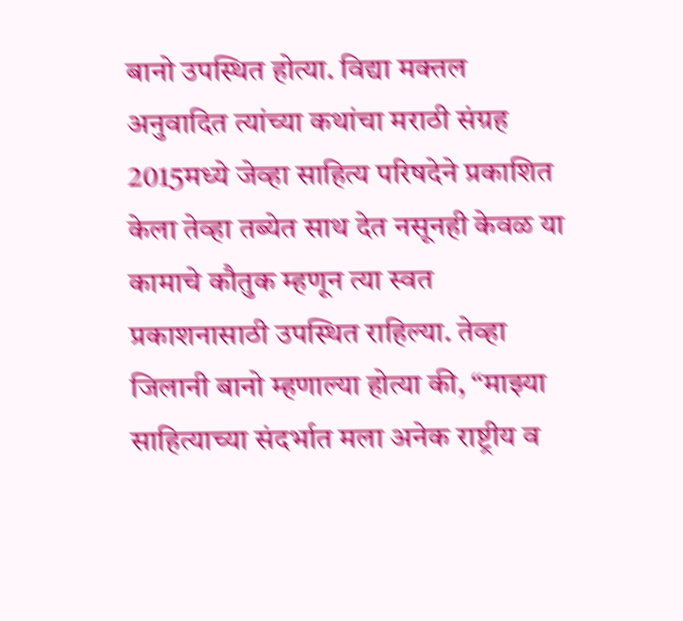बानो उपस्थित होत्या. विद्या मक्तल अनुवादित त्यांच्या कथांचा मराठी संग्रह 2015मध्ये जेव्हा साहित्य परिषदेने प्रकाशित केला तेव्हा तब्येत साथ देत नसूनही केवळ या कामाचे कौतुक म्हणून त्या स्वत प्रकाशनासाठी उपस्थित राहिल्या. तेव्हा जिलानी बानो म्हणाल्या होत्या की, “माझ्या साहित्याच्या संदर्भात मला अनेक राष्ट्रीय व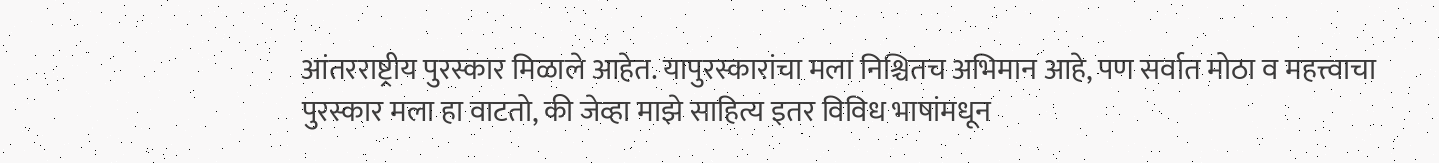आंतरराष्ट्रीय पुरस्कार मिळाले आहेत. यापुरस्कारांचा मला निश्चितच अभिमान आहे, पण सर्वात मोठा व महत्त्वाचा पुरस्कार मला हा वाटतो, की जेव्हा माझे साहित्य इतर विविध भाषांमधून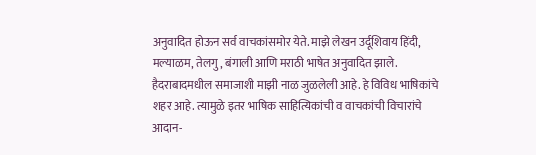अनुवादित होऊन सर्व वाचकांसमोर येते. माझे लेखन उर्दूशिवाय हिंदी, मल्याळम, तेलगु, बंगाली आणि मराठी भाषेत अनुवादित झाले. हैदराबादमधील समाजाशी माझी नाळ जुळलेली आहे. हे विविध भाषिकांचे शहर आहे. त्यामुळे इतर भाषिक साहित्यिकांची व वाचकांची विचारांचे आदान-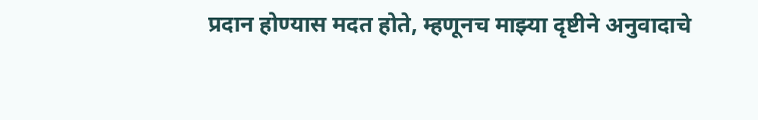प्रदान होण्यास मदत होते, म्हणूनच माझ्या दृष्टीने अनुवादाचे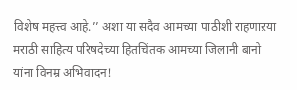विशेष महत्त्व आहे.’’ अशा या सदैव आमच्या पाठीशी राहणाऱया मराठी साहित्य परिषदेच्या हितचिंतक आमच्या जिलानी बानो यांना विनम्र अभिवादन!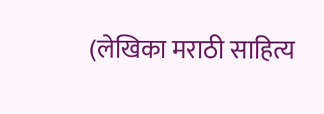(लेखिका मराठी साहित्य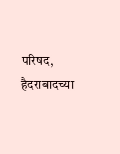परिषद, हैदराबादच्या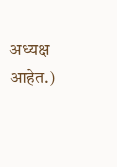अध्यक्ष आहेत.)